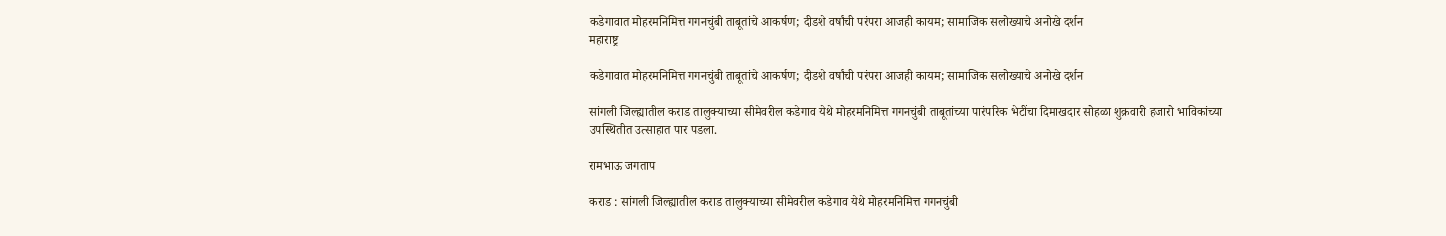कडेगावात मोहरमनिमित्त गगनचुंबी ताबूतांचे आकर्षण; दीडशे वर्षांची परंपरा आजही कायम; सामाजिक सलोख्याचे अनोखे दर्शन
महाराष्ट्र

कडेगावात मोहरमनिमित्त गगनचुंबी ताबूतांचे आकर्षण; दीडशे वर्षांची परंपरा आजही कायम; सामाजिक सलोख्याचे अनोखे दर्शन

सांगली जिल्ह्यातील कराड तालुक्याच्या सीमेवरील कडेगाव येथे मोहरमनिमित्त गगनचुंबी ताबूतांच्या पारंपरिक भेटींचा दिमाखदार सोहळा शुक्रवारी हजारो भाविकांच्या उपस्थितीत उत्साहात पार पडला.

रामभाऊ जगताप

कराड : सांगली जिल्ह्यातील कराड तालुक्याच्या सीमेवरील कडेगाव येथे मोहरमनिमित्त गगनचुंबी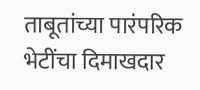ताबूतांच्या पारंपरिक भेटींचा दिमाखदार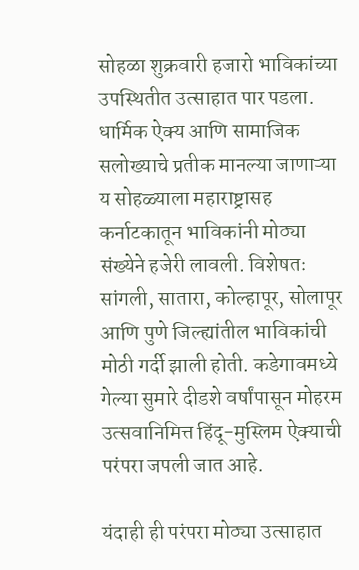सोहळा शुक्रवारी हजारो भाविकांच्या उपस्थितीत उत्साहात पार पडला. धार्मिक ऐक्य आणि सामाजिक सलोख्याचे प्रतीक मानल्या जाणाऱ्या य सोहळ्याला महाराष्ट्रासह कर्नाटकातून भाविकांनी मोठ्या संख्येने हजेरी लावली. विशेषतः सांगली, सातारा, कोल्हापूर, सोलापूर आणि पुणे जिल्ह्यांतील भाविकांची मोठी गर्दी झाली होती. कडेगावमध्ये गेल्या सुमारे दीडशे वर्षांपासून मोहरम उत्सवानिमित्त हिंदू-मुस्लिम ऐक्याची परंपरा जपली जात आहे.

यंदाही ही परंपरा मोठ्या उत्साहात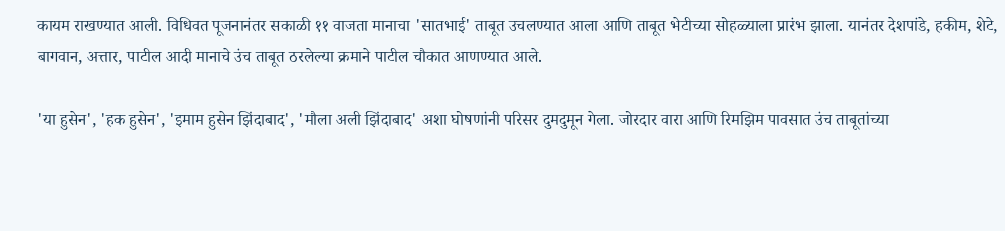कायम राखण्यात आली. विधिवत पूजनानंतर सकाळी ११ वाजता मानाचा 'सातभाई' ताबूत उचलण्यात आला आणि ताबूत भेटीच्या सोहळ्याला प्रारंभ झाला. यानंतर देशपांडे, हकीम, शेटे, बागवान, अत्तार, पाटील आदी मानाचे उंच ताबूत ठरलेल्या क्रमाने पाटील चौकात आणण्यात आले.

'या हुसेन', 'हक हुसेन', 'इमाम हुसेन झिंदाबाद', 'मौला अली झिंदाबाद' अशा घोषणांनी परिसर दुमदुमून गेला. जोरदार वारा आणि रिमझिम पावसात उंच ताबूतांच्या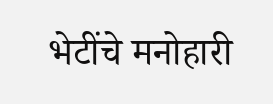भेटींचे मनोहारी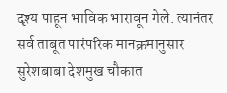दृश्य पाहून भाविक भारावून गेले. त्यानंतर सर्व ताबूत पारंपरिक मानक्रमानुसार सुरेशबाबा देशमुख चौकात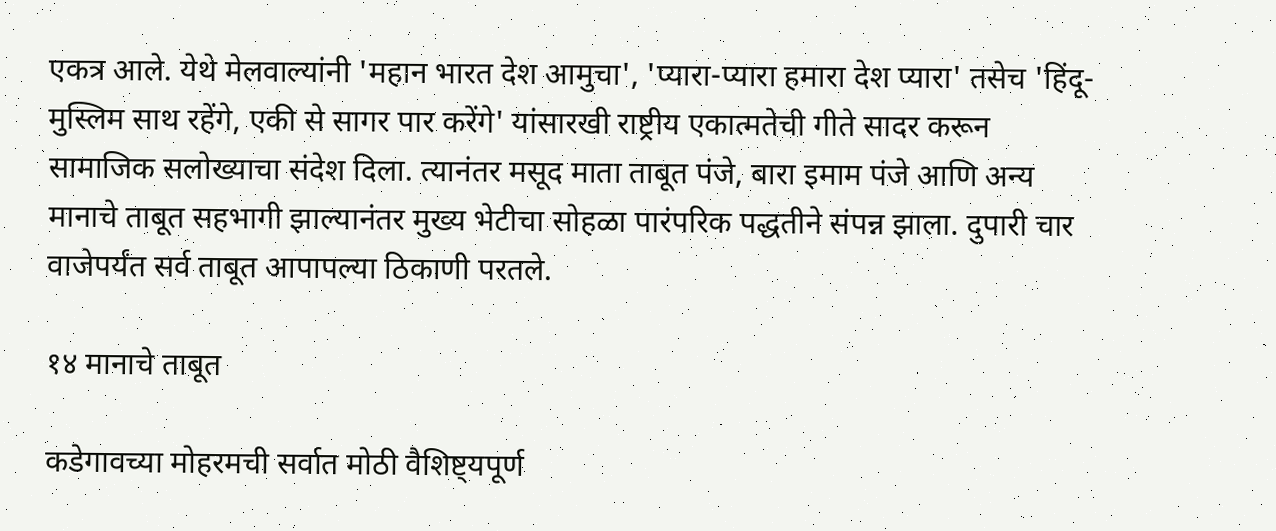एकत्र आले. येथे मेलवाल्यांनी 'महान भारत देश आमुचा', 'प्यारा-प्यारा हमारा देश प्यारा' तसेच 'हिंदू-मुस्लिम साथ रहेंगे, एकी से सागर पार करेंगे' यांसारखी राष्ट्रीय एकात्मतेची गीते सादर करून सामाजिक सलोख्याचा संदेश दिला. त्यानंतर मसूद माता ताबूत पंजे, बारा इमाम पंजे आणि अन्य मानाचे ताबूत सहभागी झाल्यानंतर मुख्य भेटीचा सोहळा पारंपरिक पद्धतीने संपन्न झाला. दुपारी चार वाजेपर्यंत सर्व ताबूत आपापल्या ठिकाणी परतले.

१४ मानाचे ताबूत

कडेगावच्या मोहरमची सर्वात मोठी वैशिष्ट्यपूर्ण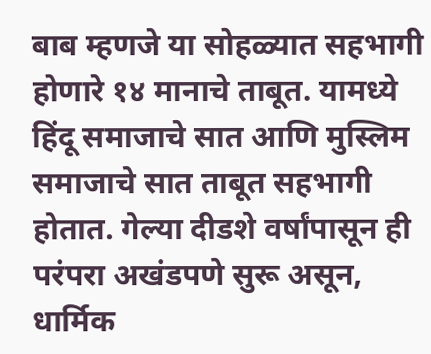बाब म्हणजे या सोहळ्यात सहभागी होणारे १४ मानाचे ताबूत. यामध्ये हिंदू समाजाचे सात आणि मुस्लिम समाजाचे सात ताबूत सहभागी होतात. गेल्या दीडशे वर्षांपासून ही परंपरा अखंडपणे सुरू असून, धार्मिक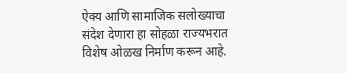ऐक्य आणि सामाजिक सलोख्याचा संदेश देणारा हा सोहळा राज्यभरात विशेष ओळख निर्माण करून आहे.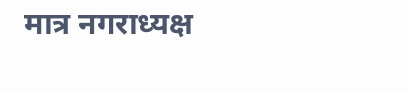मात्र नगराध्यक्ष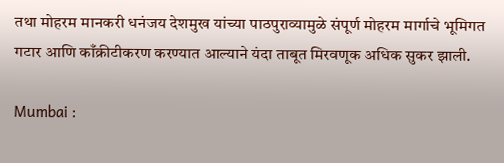तथा मोहरम मानकरी धनंजय देशमुख यांच्या पाठपुराव्यामुळे संपूर्ण मोहरम मार्गाचे भूमिगत गटार आणि काँक्रीटीकरण करण्यात आल्याने यंदा ताबूत मिरवणूक अधिक सुकर झाली.

Mumbai :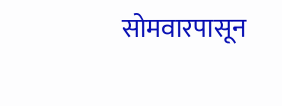सोमवारपासून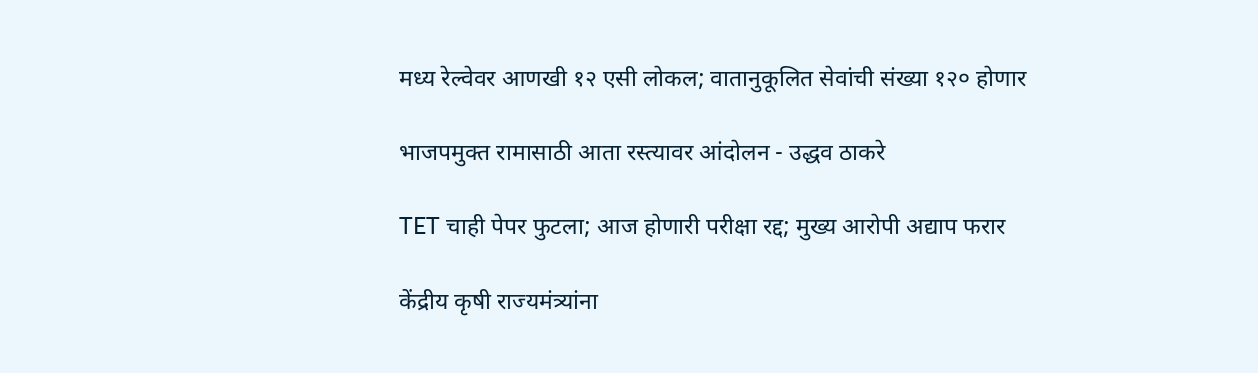मध्य रेल्वेवर आणखी १२ एसी लोकल; वातानुकूलित सेवांची संख्या १२० होणार

भाजपमुक्त रामासाठी आता रस्त्यावर आंदोलन - उद्धव ठाकरे

TET चाही पेपर फुटला; आज होणारी परीक्षा रद्द; मुख्य आरोपी अद्याप फरार

केंद्रीय कृषी राज्यमंत्र्यांना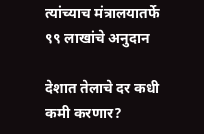त्यांच्याच मंत्रालयातर्फे ९९ लाखांचे अनुदान

देशात तेलाचे दर कधी कमी करणार?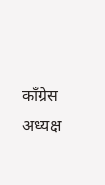काँग्रेस अध्यक्ष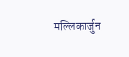मल्लिकार्जुन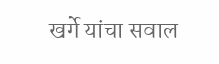खर्गे यांचा सवाल